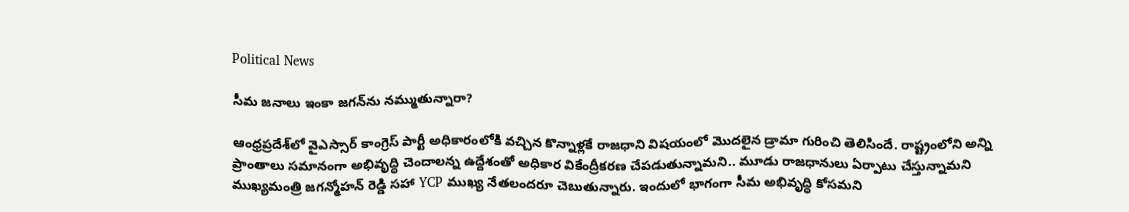Political News

సీమ జనాలు ఇంకా జగన్‌ను నమ్ముతున్నారా?

ఆంధ్రప్రదేశ్‌లో వైఎస్సార్ కాంగ్రెస్ పార్టీ అధికారంలోకి వచ్చిన కొన్నాళ్లకే రాజధాని విషయంలో మొదలైన డ్రామా గురించి తెలిసిందే. రాష్ట్రంలోని అన్ని ప్రాంతాలు సమానంగా అభివృద్ధి చెందాలన్న ఉద్దేశంతో అధికార వికేంద్రీకరణ చేపడుతున్నామని.. మూడు రాజధానులు ఏర్పాటు చేస్తున్నామని ముఖ్యమంత్రి జగన్మోహన్ రెడ్డి సహా YCP ముఖ్య నేతలందరూ చెబుతున్నారు. ఇందులో భాగంగా సీమ అభివృద్ధి కోసమని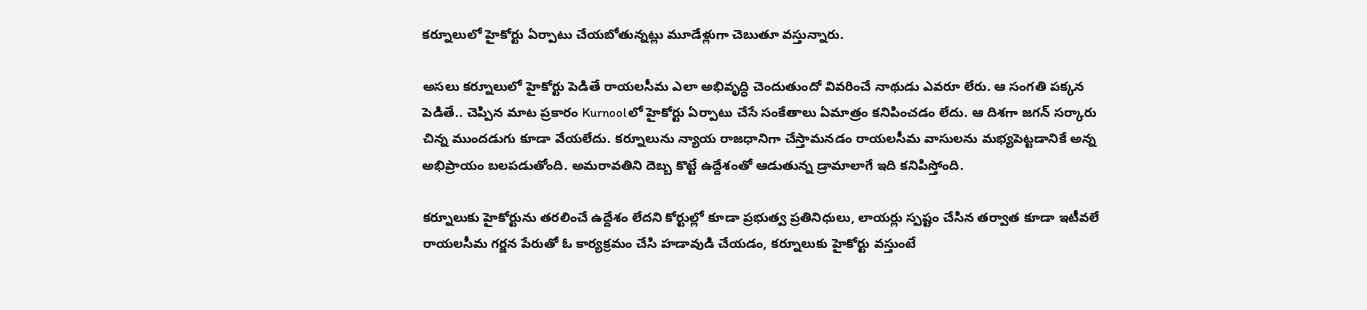కర్నూలులో హైకోర్టు ఏర్పాటు చేయబోతున్నట్లు మూడేళ్లుగా చెబుతూ వస్తున్నారు.

అసలు కర్నూలులో హైకోర్టు పెడితే రాయలసీమ ఎలా అభివృద్ధి చెందుతుందో వివరించే నాథుడు ఎవరూ లేరు. ఆ సంగతి పక్కన పెడితే.. చెప్పిన మాట ప్రకారం Kurnoolలో హైకోర్టు ఏర్పాటు చేసే సంకేతాలు ఏమాత్రం కనిపించడం లేదు. ఆ దిశగా జగన్ సర్కారు చిన్న ముందడుగు కూడా వేయలేదు. కర్నూలును న్యాయ రాజధానిగా చేస్తామనడం రాయలసీమ వాసులను మభ్యపెట్టడానికే అన్న అభిప్రాయం బలపడుతోంది. అమరావతిని దెబ్బ కొట్టే ఉద్దేశంతో ఆడుతున్న డ్రామాలాగే ఇది కనిపిస్తోంది.

కర్నూలుకు హైకోర్టును తరలించే ఉద్దేశం లేదని కోర్టుల్లో కూడా ప్రభుత్వ ప్రతినిధులు, లాయర్లు స్పష్టం చేసిన తర్వాత కూడా ఇటీవలే రాయలసీమ గర్జన పేరుతో ఓ కార్యక్రమం చేసి హడావుడి చేయడం, కర్నూలుకు హైకోర్టు వస్తుంటే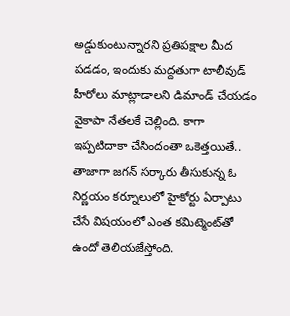అడ్డుకుంటున్నారని ప్రతిపక్షాల మీద పడడం, ఇందుకు మద్దతుగా టాలీవుడ్ హీరోలు మాట్లాడాలని డిమాండ్ చేయడం వైకాపా నేతలకే చెల్లింది. కాగా ఇప్పటిదాకా చేసిందంతా ఒకెత్తయితే.. తాజాగా జగన్ సర్కారు తీసుకున్న ఓ నిర్ణయం కర్నూలులో హైకోర్టు ఏర్పాటు చేసే విషయంలో ఎంత కమిట్మెంట్‌తో ఉందో తెలియజేస్తోంది.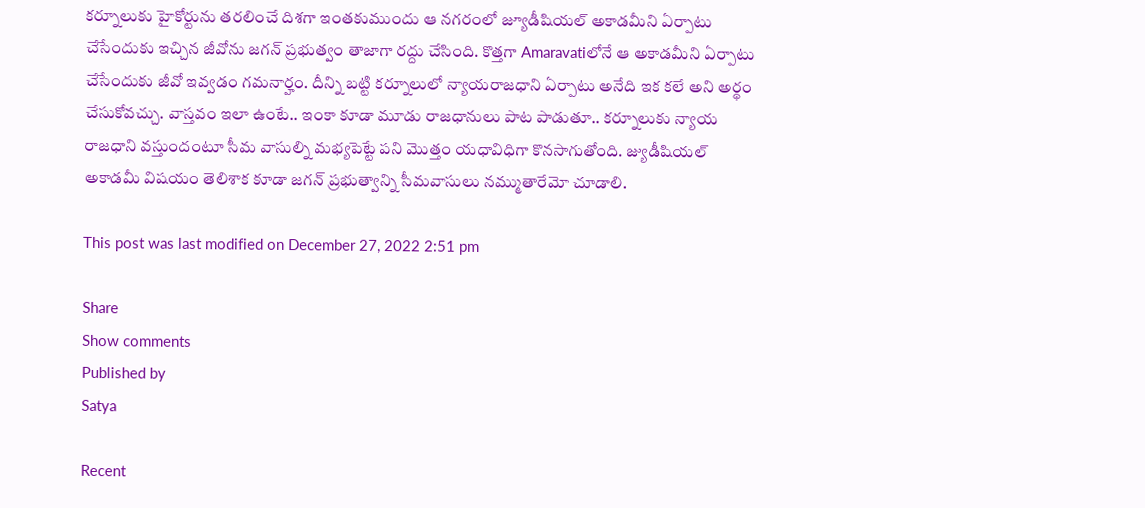కర్నూలుకు హైకోర్టును తరలించే దిశగా ఇంతకుముందు ఆ నగరంలో జ్యూడీషియల్ అకాడమీని ఏర్పాటు చేసేందుకు ఇచ్చిన జీవోను జగన్ ప్రభుత్వం తాజాగా రద్దు చేసింది. కొత్తగా Amaravatiలోనే ఆ అకాడమీని ఏర్పాటు చేసేందుకు జీవో ఇవ్వడం గమనార్హం. దీన్ని బట్టి కర్నూలులో న్యాయరాజధాని ఏర్పాటు అనేది ఇక కలే అని అర్థం చేసుకోవచ్చు. వాస్తవం ఇలా ఉంటే.. ఇంకా కూడా మూడు రాజధానులు పాట పాడుతూ.. కర్నూలుకు న్యాయ రాజధాని వస్తుందంటూ సీమ వాసుల్ని మభ్యపెట్టే పని మొత్తం యధావిధిగా కొనసాగుతోంది. జ్యుడీషియల్ అకాడమీ విషయం తెలిశాక కూడా జగన్ ప్రభుత్వాన్ని సీమవాసులు నమ్ముతారేమో చూడాలి.

This post was last modified on December 27, 2022 2:51 pm

Share
Show comments
Published by
Satya

Recent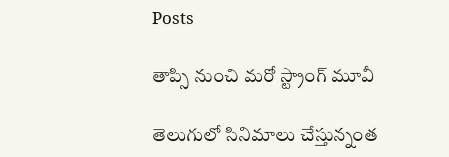Posts

తాప్సి నుంచి మరో స్ట్రాంగ్ మూవీ

తెలుగులో సినిమాలు చేస్తున్నంత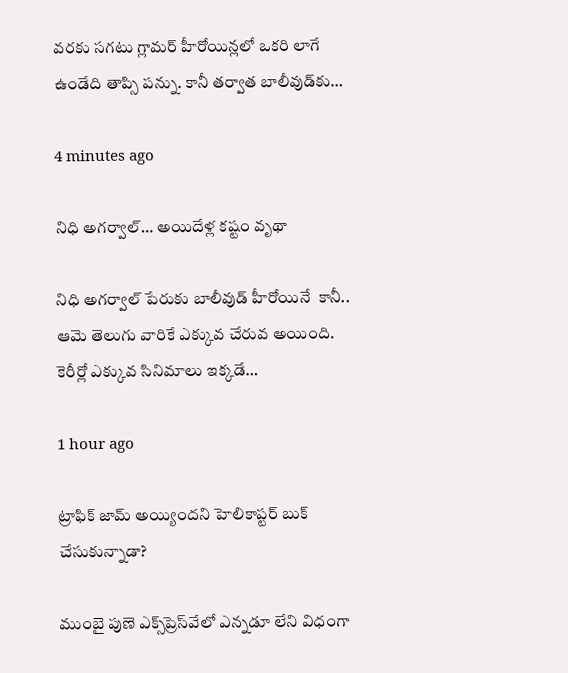వరకు సగటు గ్లామర్ హీరోయిన్లలో ఒకరి లాగే ఉండేది తాప్సి పన్ను. కానీ తర్వాత బాలీవుడ్‌కు…

4 minutes ago

నిధి అగర్వాల్… అయిదేళ్ల కష్టం వృథా

నిధి అగర్వాల్ పేరుకు బాలీవుడ్ హీరోయినే  కానీ.. ఆమె తెలుగు వారికే ఎక్కువ చేరువ అయింది. కెరీర్లో ఎక్కువ సినిమాలు ఇక్కడే…

1 hour ago

ట్రాఫిక్ జామ్ అయ్యిందని హెలికాప్టర్ బుక్ చేసుకున్నాడా?

ముంబై పుణె ఎక్స్‌ప్రెస్‌వేలో ఎన్నడూ లేని విధంగా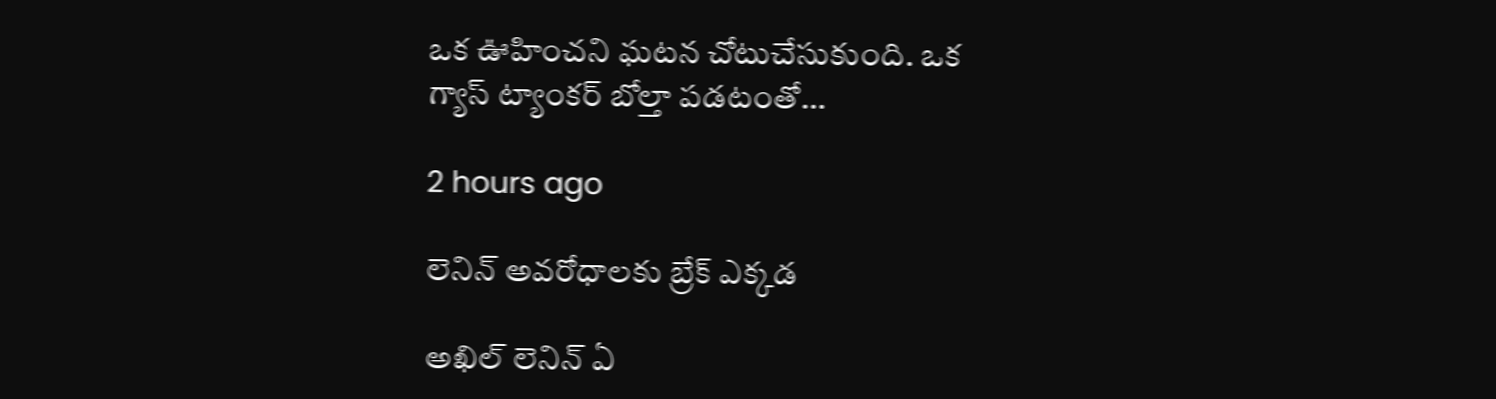ఒక ఊహించని ఘటన చోటుచేసుకుంది. ఒక గ్యాస్ ట్యాంకర్ బోల్తా పడటంతో…

2 hours ago

లెనిన్ అవరోధాలకు బ్రేక్ ఎక్కడ

అఖిల్ లెనిన్ ఏ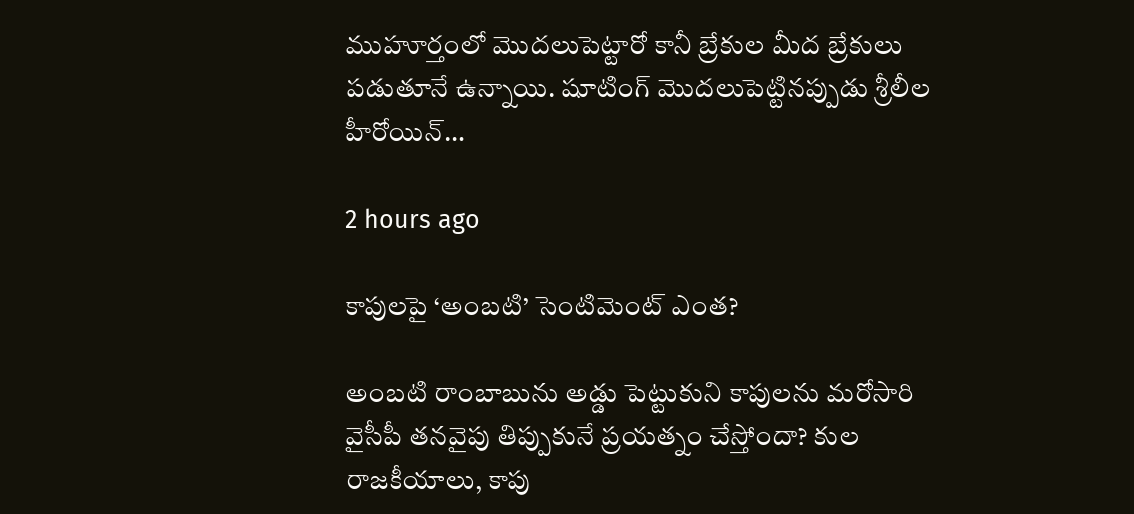ముహూర్తంలో మొదలుపెట్టారో కానీ బ్రేకుల మీద బ్రేకులు పడుతూనే ఉన్నాయి. షూటింగ్ మొదలుపెట్టినప్పుడు శ్రీలీల హీరోయిన్…

2 hours ago

కాపులపై ‘అంబటి’ సెంటిమెంట్ ఎంత?

అంబటి రాంబాబును అడ్డు పెట్టుకుని కాపులను మరోసారి వైసీపీ తనవైపు తిప్పుకునే ప్రయత్నం చేస్తోందా? కుల రాజకీయాలు, కాపు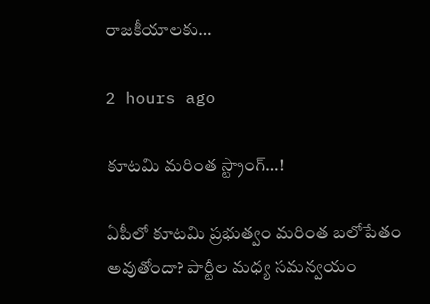రాజకీయాలకు…

2 hours ago

కూటమి మరింత స్ట్రాంగ్…!

ఏపీలో కూటమి ప్రభుత్వం మరింత బలోపేతం అవుతోందా? పార్టీల మధ్య సమన్వయం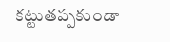కట్టుతప్పకుండా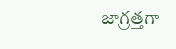జాగ్రత్తగా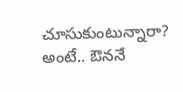చూసుకుంటున్నారా? అంటే.. ఔననే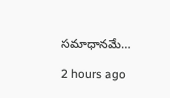సమాధానమే…

2 hours ago